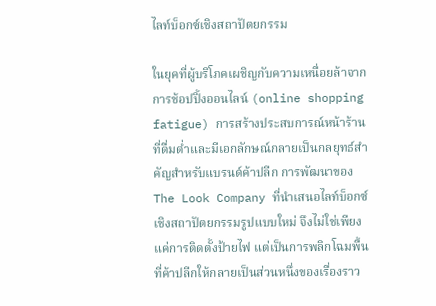ไลท์บ็อกซ์เชิงสถาปัตยกรรม

ในยุคที่ผู้บริโภคเผชิญกับความเหนื่อยล้าจากการช้อปปิ้งออนไลน์ (online shopping fatigue) การสร้างประสบการณ์หน้าร้านที่ดื่มด่ำและมีเอกลักษณ์กลายเป็นกลยุทธ์สำคัญสำหรับแบรนด์ค้าปลีก การพัฒนาของ The Look Company ที่นำเสนอไลท์บ็อกซ์เชิงสถาปัตยกรรมรูปแบบใหม่ จึงไม่ใช่เพียงแค่การติดตั้งป้ายไฟ แต่เป็นการพลิกโฉมพื้นที่ค้าปลีกให้กลายเป็นส่วนหนึ่งของเรื่องราว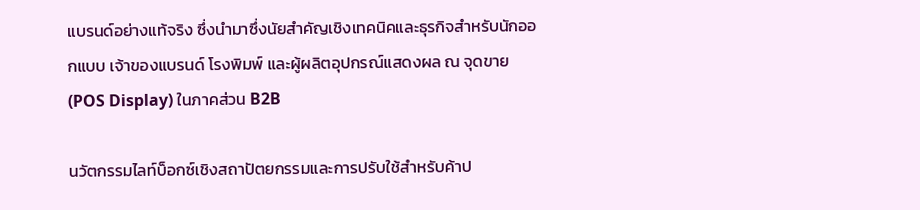แบรนด์อย่างแท้จริง ซึ่งนำมาซึ่งนัยสำคัญเชิงเทคนิคและธุรกิจสำหรับนักออกแบบ เจ้าของแบรนด์ โรงพิมพ์ และผู้ผลิตอุปกรณ์แสดงผล ณ จุดขาย (POS Display) ในภาคส่วน B2B

นวัตกรรมไลท์บ็อกซ์เชิงสถาปัตยกรรมและการปรับใช้สำหรับค้าป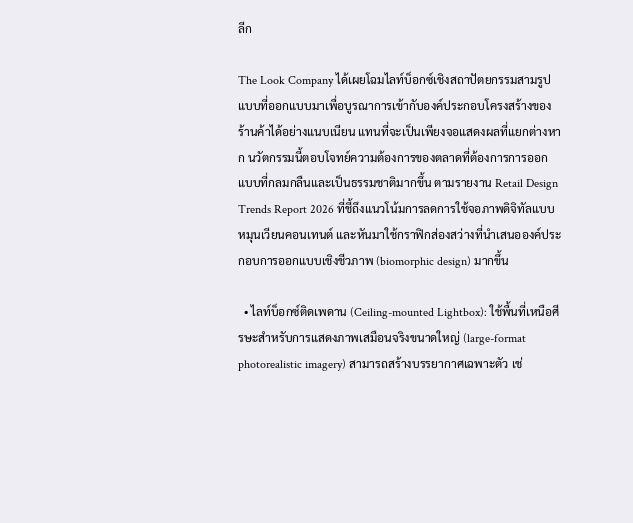ลีก

The Look Company ได้เผยโฉมไลท์บ็อกซ์เชิงสถาปัตยกรรมสามรูปแบบที่ออกแบบมาเพื่อบูรณาการเข้ากับองค์ประกอบโครงสร้างของร้านค้าได้อย่างแนบเนียน แทนที่จะเป็นเพียงจอแสดงผลที่แยกต่างหาก นวัตกรรมนี้ตอบโจทย์ความต้องการของตลาดที่ต้องการการออกแบบที่กลมกลืนและเป็นธรรมชาติมากขึ้น ตามรายงาน Retail Design Trends Report 2026 ที่ชี้ถึงแนวโน้มการลดการใช้จอภาพดิจิทัลแบบหมุนเวียนคอนเทนต์ และหันมาใช้กราฟิกส่องสว่างที่นำเสนอองค์ประกอบการออกแบบเชิงชีวภาพ (biomorphic design) มากขึ้น

  • ไลท์บ็อกซ์ติดเพดาน (Ceiling-mounted Lightbox): ใช้พื้นที่เหนือศีรษะสำหรับการแสดงภาพเสมือนจริงขนาดใหญ่ (large-format photorealistic imagery) สามารถสร้างบรรยากาศเฉพาะตัว เช่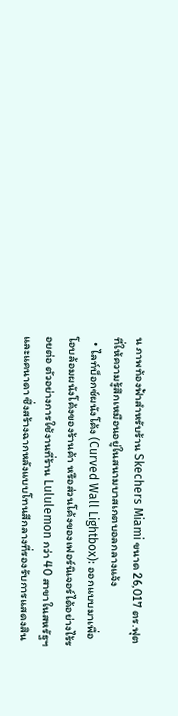น ภาพท้องฟ้าสำหรับร้าน Skechers Miami ขนาด 26,017 ตร.ฟุต ที่ให้ความรู้สึกเหมือนอยู่ในสนามบาสเกตบอลกลางแจ้ง
  • ไลท์บ็อกซ์ผนังโค้ง (Curved Wall Lightbox): ออกแบบมาเพื่อโอบล้อมผนังโค้งของร้านค้า หรือส่วนโค้งของเฟอร์นิเจอร์ได้อย่างไร้รอยต่อ ตัวอย่างการใช้งานที่ร้าน Lululemon กว่า 40 สาขาในสหรัฐฯ และแคนาดา ซึ่งสร้างฉากหลังแบบโทนสีกลางที่รองรับการแสดงสิน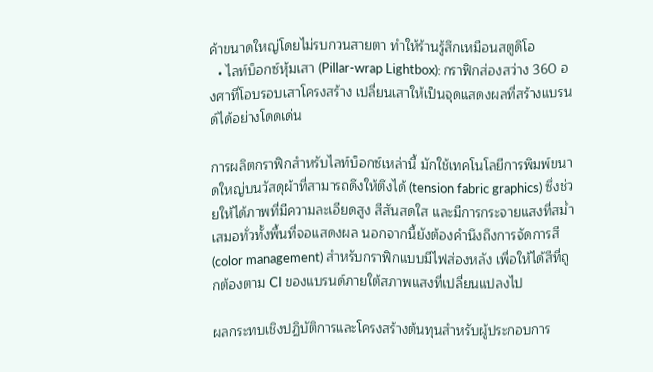ค้าขนาดใหญ่โดยไม่รบกวนสายตา ทำให้ร้านรู้สึกเหมือนสตูดิโอ
  • ไลท์บ็อกซ์หุ้มเสา (Pillar-wrap Lightbox): กราฟิกส่องสว่าง 360 องศาที่โอบรอบเสาโครงสร้าง เปลี่ยนเสาให้เป็นจุดแสดงผลที่สร้างแบรนด์ได้อย่างโดดเด่น

การผลิตกราฟิกสำหรับไลท์บ็อกซ์เหล่านี้ มักใช้เทคโนโลยีการพิมพ์ขนาดใหญ่บนวัสดุผ้าที่สามารถดึงให้ตึงได้ (tension fabric graphics) ซึ่งช่วยให้ได้ภาพที่มีความละเอียดสูง สีสันสดใส และมีการกระจายแสงที่สม่ำเสมอทั่วทั้งพื้นที่จอแสดงผล นอกจากนี้ยังต้องคำนึงถึงการจัดการสี (color management) สำหรับกราฟิกแบบมีไฟส่องหลัง เพื่อให้ได้สีที่ถูกต้องตาม CI ของแบรนด์ภายใต้สภาพแสงที่เปลี่ยนแปลงไป

ผลกระทบเชิงปฏิบัติการและโครงสร้างต้นทุนสำหรับผู้ประกอบการ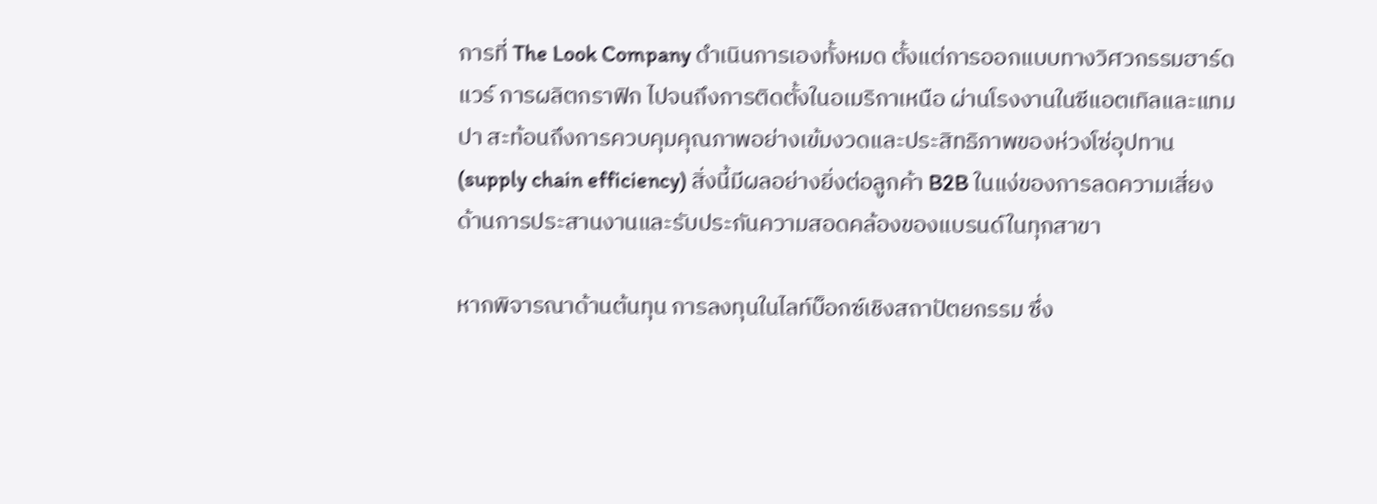การที่ The Look Company ดำเนินการเองทั้งหมด ตั้งแต่การออกแบบทางวิศวกรรมฮาร์ดแวร์ การผลิตกราฟิก ไปจนถึงการติดตั้งในอเมริกาเหนือ ผ่านโรงงานในซีแอตเทิลและแทมปา สะท้อนถึงการควบคุมคุณภาพอย่างเข้มงวดและประสิทธิภาพของห่วงโซ่อุปทาน (supply chain efficiency) สิ่งนี้มีผลอย่างยิ่งต่อลูกค้า B2B ในแง่ของการลดความเสี่ยงด้านการประสานงานและรับประกันความสอดคล้องของแบรนด์ในทุกสาขา

หากพิจารณาด้านต้นทุน การลงทุนในไลท์บ็อกซ์เชิงสถาปัตยกรรม ซึ่ง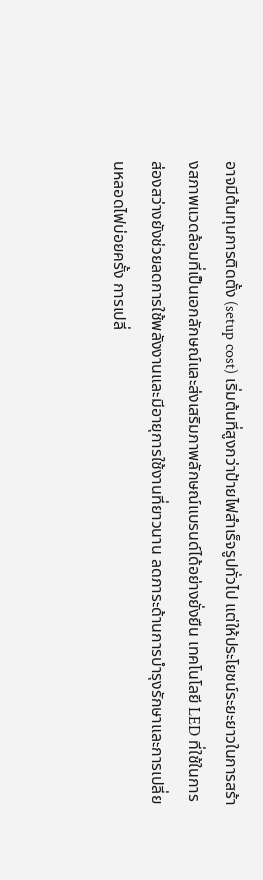อาจมีต้นทุนการติดตั้ง (setup cost) เริ่มต้นที่สูงกว่าป้ายไฟสำเร็จรูปทั่วไป แต่ให้ประโยชน์ระยะยาวในการสร้างสภาพแวดล้อมที่เป็นเอกลักษณ์และส่งเสริมภาพลักษณ์แบรนด์ได้อย่างยั่งยืน เทคโนโลยี LED ที่ใช้ในการส่องสว่างยังช่วยลดการใช้พลังงานและมีอายุการใช้งานที่ยาวนาน ลดภาระด้านการบำรุงรักษาและการเปลี่ยนหลอดไฟบ่อยครั้ง การเปลี่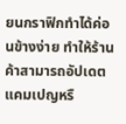ยนกราฟิกทำได้ค่อนข้างง่าย ทำให้ร้านค้าสามารถอัปเดตแคมเปญหรื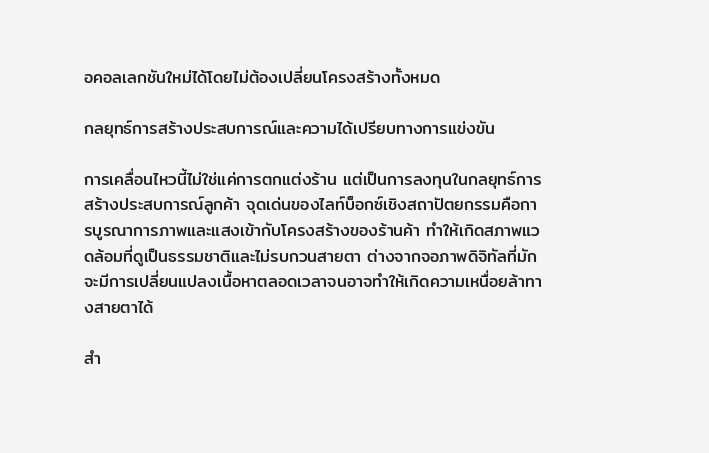อคอลเลกชันใหม่ได้โดยไม่ต้องเปลี่ยนโครงสร้างทั้งหมด

กลยุทธ์การสร้างประสบการณ์และความได้เปรียบทางการแข่งขัน

การเคลื่อนไหวนี้ไม่ใช่แค่การตกแต่งร้าน แต่เป็นการลงทุนในกลยุทธ์การสร้างประสบการณ์ลูกค้า จุดเด่นของไลท์บ็อกซ์เชิงสถาปัตยกรรมคือการบูรณาการภาพและแสงเข้ากับโครงสร้างของร้านค้า ทำให้เกิดสภาพแวดล้อมที่ดูเป็นธรรมชาติและไม่รบกวนสายตา ต่างจากจอภาพดิจิทัลที่มักจะมีการเปลี่ยนแปลงเนื้อหาตลอดเวลาจนอาจทำให้เกิดความเหนื่อยล้าทางสายตาได้

สำ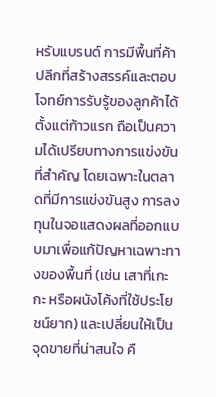หรับแบรนด์ การมีพื้นที่ค้าปลีกที่สร้างสรรค์และตอบโจทย์การรับรู้ของลูกค้าได้ตั้งแต่ก้าวแรก ถือเป็นความได้เปรียบทางการแข่งขันที่สำคัญ โดยเฉพาะในตลาดที่มีการแข่งขันสูง การลงทุนในจอแสดงผลที่ออกแบบมาเพื่อแก้ปัญหาเฉพาะทางของพื้นที่ (เช่น เสาที่เกะกะ หรือผนังโค้งที่ใช้ประโยชน์ยาก) และเปลี่ยนให้เป็นจุดขายที่น่าสนใจ คื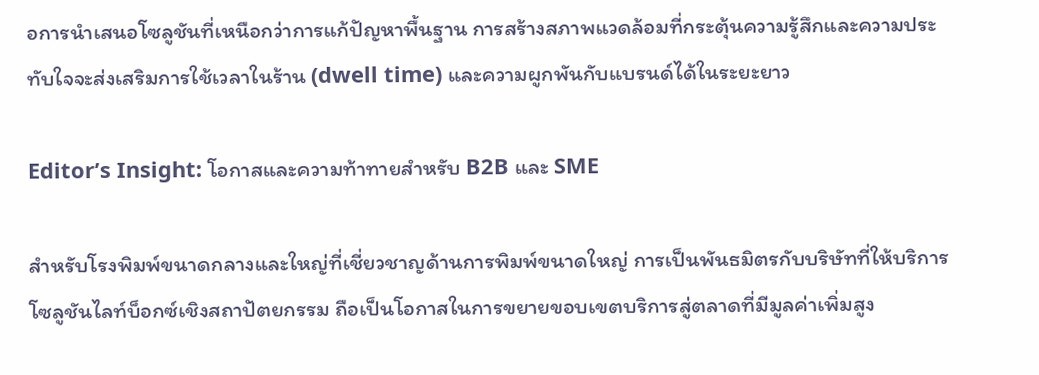อการนำเสนอโซลูชันที่เหนือกว่าการแก้ปัญหาพื้นฐาน การสร้างสภาพแวดล้อมที่กระตุ้นความรู้สึกและความประทับใจจะส่งเสริมการใช้เวลาในร้าน (dwell time) และความผูกพันกับแบรนด์ได้ในระยะยาว

Editor’s Insight: โอกาสและความท้าทายสำหรับ B2B และ SME

สำหรับโรงพิมพ์ขนาดกลางและใหญ่ที่เชี่ยวชาญด้านการพิมพ์ขนาดใหญ่ การเป็นพันธมิตรกับบริษัทที่ให้บริการโซลูชันไลท์บ็อกซ์เชิงสถาปัตยกรรม ถือเป็นโอกาสในการขยายขอบเขตบริการสู่ตลาดที่มีมูลค่าเพิ่มสูง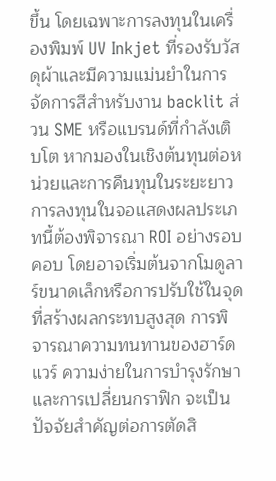ขึ้น โดยเฉพาะการลงทุนในเครื่องพิมพ์ UV Inkjet ที่รองรับวัสดุผ้าและมีความแม่นยำในการจัดการสีสำหรับงาน backlit ส่วน SME หรือแบรนด์ที่กำลังเติบโต หากมองในเชิงต้นทุนต่อหน่วยและการคืนทุนในระยะยาว การลงทุนในจอแสดงผลประเภทนี้ต้องพิจารณา ROI อย่างรอบคอบ โดยอาจเริ่มต้นจากโมดูลาร์ขนาดเล็กหรือการปรับใช้ในจุดที่สร้างผลกระทบสูงสุด การพิจารณาความทนทานของฮาร์ดแวร์ ความง่ายในการบำรุงรักษา และการเปลี่ยนกราฟิก จะเป็นปัจจัยสำคัญต่อการตัดสิ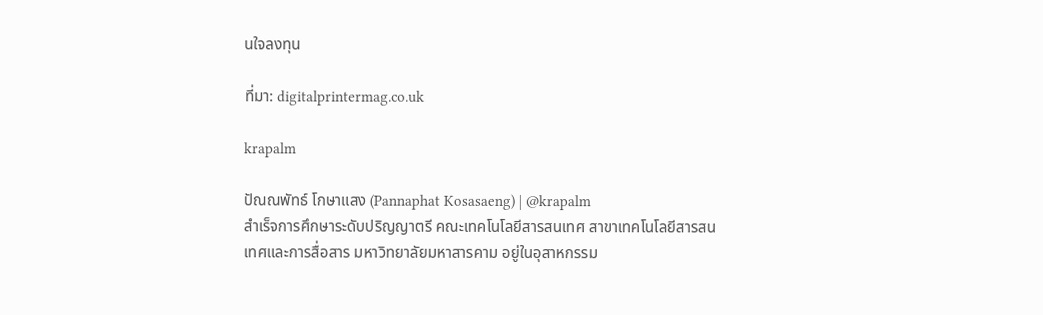นใจลงทุน

ที่มา: digitalprintermag.co.uk

krapalm

ปัณณพัทธ์ โกษาแสง (Pannaphat Kosasaeng) | @krapalm
สำเร็จการศึกษาระดับปริญญาตรี คณะเทคโนโลยีสารสนเทศ สาขาเทคโนโลยีสารสนเทศและการสื่อสาร มหาวิทยาลัยมหาสารคาม อยู่ในอุสาหกรรม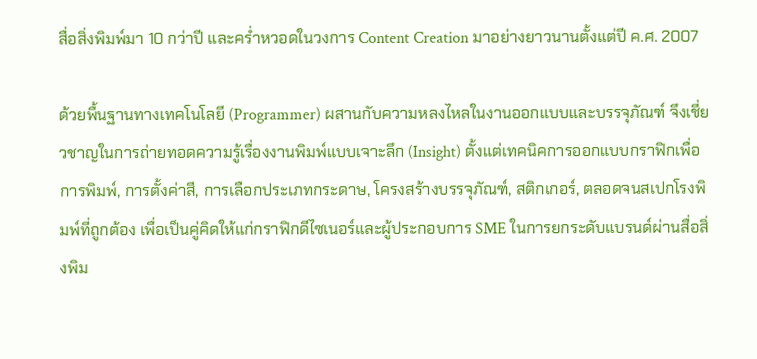สื่อสิ่งพิมพ์มา 10 กว่าปี และคร่ำหวอดในวงการ Content Creation มาอย่างยาวนานตั้งแต่ปี ค.ศ. 2007

ด้วยพื้นฐานทางเทคโนโลยี (Programmer) ผสานกับความหลงไหลในงานออกแบบและบรรจุภัณฑ์ จึงเชี่ยวชาญในการถ่ายทอดความรู้เรื่องงานพิมพ์แบบเจาะลึก (Insight) ตั้งแต่เทคนิคการออกแบบกราฟิกเพื่อการพิมพ์, การตั้งค่าสี, การเลือกประเภทกระดาษ, โครงสร้างบรรจุภัณฑ์, สติกเกอร์, ตลอดจนสเปกโรงพิมพ์ที่ถูกต้อง เพื่อเป็นคู่คิดให้แก่กราฟิกดีไซเนอร์และผู้ประกอบการ SME ในการยกระดับแบรนด์ผ่านสื่อสิ่งพิม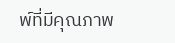พ์ที่มีคุณภาพ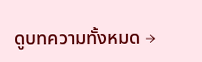ดูบทความทั้งหมด →